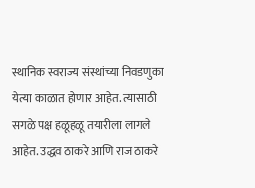स्थानिक स्वराज्य संस्थांच्या निवडणुका येत्या काळात होणार आहेत. त्यासाठी सगळे पक्ष हळूहळू तयारीला लागले आहेत. उद्धव ठाकरे आणि राज ठाकरे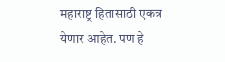महाराष्ट्र हितासाठी एकत्र येणार आहेत. पण हे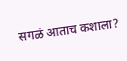सगळं आताच कशाला?